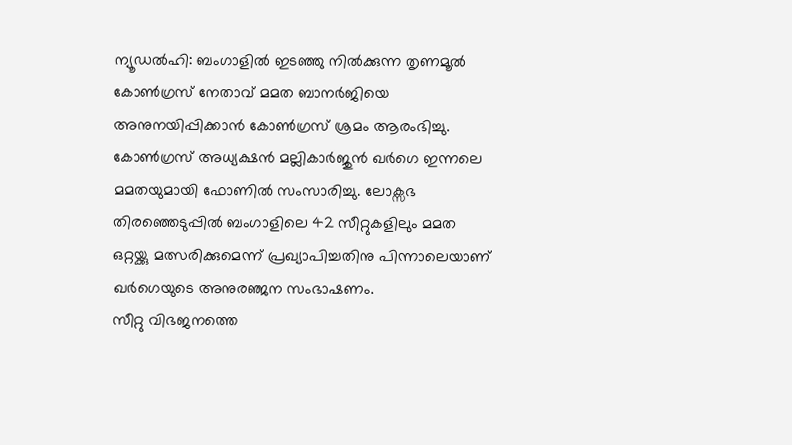ന്യൂഡൽഹി: ബംഗാളിൽ ഇടഞ്ഞു നിൽക്കുന്ന തൃണമൂൽ കോൺഗ്രസ് നേതാവ് മമത ബാനർജിയെ അനുനയിപ്പിക്കാൻ കോൺഗ്രസ് ശ്രമം ആരംഭിച്ചു. കോൺഗ്രസ് അധ്യക്ഷൻ മല്ലികാർജുൻ ഖർഗെ ഇന്നലെ മമതയുമായി ഫോണിൽ സംസാരിച്ചു. ലോക്സഭ തിരഞ്ഞെടുപ്പിൽ ബംഗാളിലെ 42 സീറ്റുകളിലും മമത ഒറ്റയ്ക്കു മത്സരിക്കുമെന്ന് പ്രഖ്യാപിച്ചതിനു പിന്നാലെയാണ് ഖർഗെയുടെ അനുരഞ്ജന സംഭാഷണം.
സീറ്റു വിഭജനത്തെ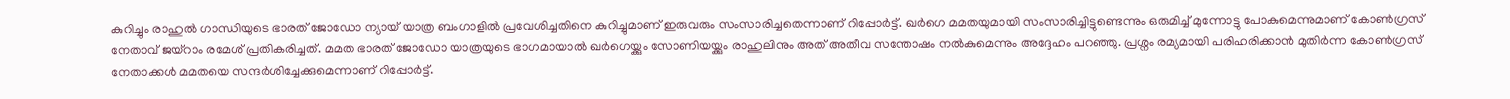കുറിച്ചും രാഹുൽ ഗാന്ധിയുടെ ഭാരത് ജോഡോ ന്യായ് യാത്ര ബംഗാളിൽ പ്രവേശിച്ചതിനെ കുറിച്ചുമാണ് ഇരുവരും സംസാരിച്ചതെന്നാണ് റിപ്പോർട്ട്. ഖർഗെ മമതയുമായി സംസാരിച്ചിട്ടുണ്ടെന്നും ഒരുമിച്ച് മുന്നോട്ടു പോകുമെന്നുമാണ് കോൺഗ്രസ് നേതാവ് ജയ്റാം രമേശ് പ്രതികരിച്ചത്. മമത ഭാരത് ജോഡോ യാത്രയുടെ ഭാഗമായാൽ ഖർഗെയ്ക്കും സോണിയയ്ക്കും രാഹുലിനും അത് അതീവ സന്തോഷം നൽകുമെന്നും അദ്ദേഹം പറഞ്ഞു. പ്രശ്നം രമ്യമായി പരിഹരിക്കാൻ മുതിർന്ന കോൺഗ്രസ് നേതാക്കൾ മമതയെ സന്ദർശിച്ചേക്കുമെന്നാണ് റിപ്പോർട്ട്.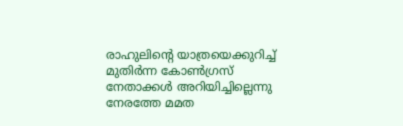രാഹുലിന്റെ യാത്രയെക്കുറിച്ച് മുതിർന്ന കോൺഗ്രസ് നേതാക്കൾ അറിയിച്ചില്ലെന്നു നേരത്തേ മമത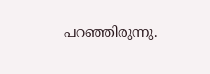പറഞ്ഞിരുന്നു.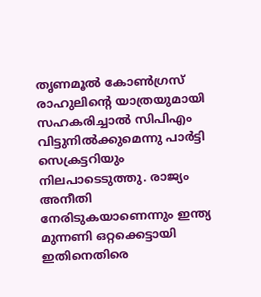തൃണമൂൽ കോൺഗ്രസ് രാഹുലിന്റെ യാത്രയുമായി സഹകരിച്ചാൽ സിപിഎം വിട്ടുനിൽക്കുമെന്നു പാർട്ടി സെക്രട്ടറിയും നിലപാടെടുത്തു. രാജ്യം അനീതി നേരിടുകയാണെന്നും ഇന്ത്യ മുന്നണി ഒറ്റക്കെട്ടായി ഇതിനെതിരെ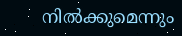നിൽക്കുമെന്നും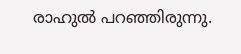രാഹുൽ പറഞ്ഞിരുന്നു.